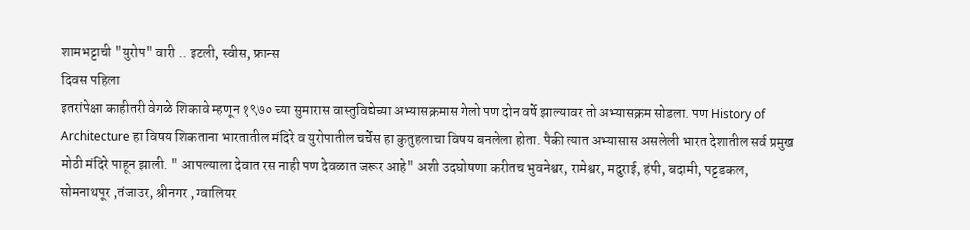शामभट्टाची "युरोप" वारी .. इटली, स्वीस, फ्रान्स
दिवस पहिला
इतरांपेक्षा काहीतरी वेगळे शिकावे म्हणून १९७० च्या सुमारास वास्तुविद्येच्या अभ्यासक्रमास गेलो पण दोन वर्षे झाल्यावर तो अभ्यासक्रम सोडला. पण History of Architecture हा विषय शिकताना भारतातील मंदिरे व युरोपातील चर्चेस हा कुतुहलाचा विषय बनलेला होता. पैकी त्यात अभ्यासास असलेली भारत देशातील सर्व प्रमुख मोठी मंदिरे पाहून झाली. " आपल्याला देवात रस नाही पण देवळात जरूर आहे" अशी उदघोषणा करीतच भुवनेश्वर, रामेश्वर, मदुराई, हंपी, बदामी, पट्टडकल, सोमनाथपूर ,तंजाउर, श्रीनगर , ग्वालियर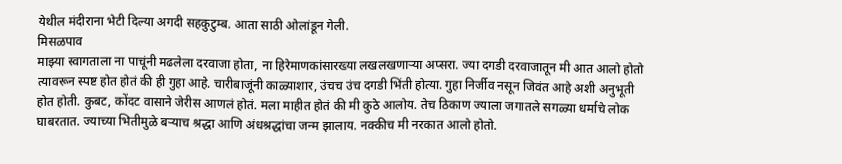येथील मंदीराना भेटी दिल्या अगदी सहकुटुम्ब. आता साठी ओलांडून गेली.
मिसळपाव
माझ्या स्वागताला ना पाचूंनी मढलेला दरवाजा होता, ना हिरेमाणकांसारख्या लखलखणाऱ्या अप्सरा. ज्या दगडी दरवाजातून मी आत आलो होतो त्यावरून स्पष्ट होत होतं की ही गुहा आहे. चारीबाजूंनी काळ्याशार, उंचच उंच दगडी भिंती होत्या. गुहा निर्जीव नसून जिवंत आहे अशी अनुभूती होत होती. कुबट, कोंदट वासाने जेरीस आणलं होतं. मला माहीत होतं की मी कुठे आलोय. तेच ठिकाण ज्याला जगातले सगळ्या धर्माचे लोक घाबरतात. ज्याच्या भितीमुळे बऱ्याच श्रद्धा आणि अंधश्रद्धांचा जन्म झालाय. नक्कीच मी नरकात आलो होतो.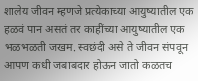शालेय जीवन म्हणजे प्रत्येकाच्या आयुष्यातील एक हळवं पान असतं तर काहींच्या आयुष्यातील एक भळभळती जखम. स्वछंदी असे ते जीवन संपवून आपण कधी जबाबदार होऊन जातो कळतच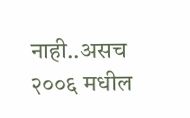नाही..असच २००६ मधील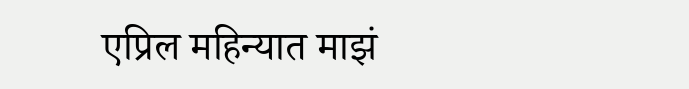एप्रिल महिन्यात माझं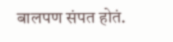बालपण संपत होतं.